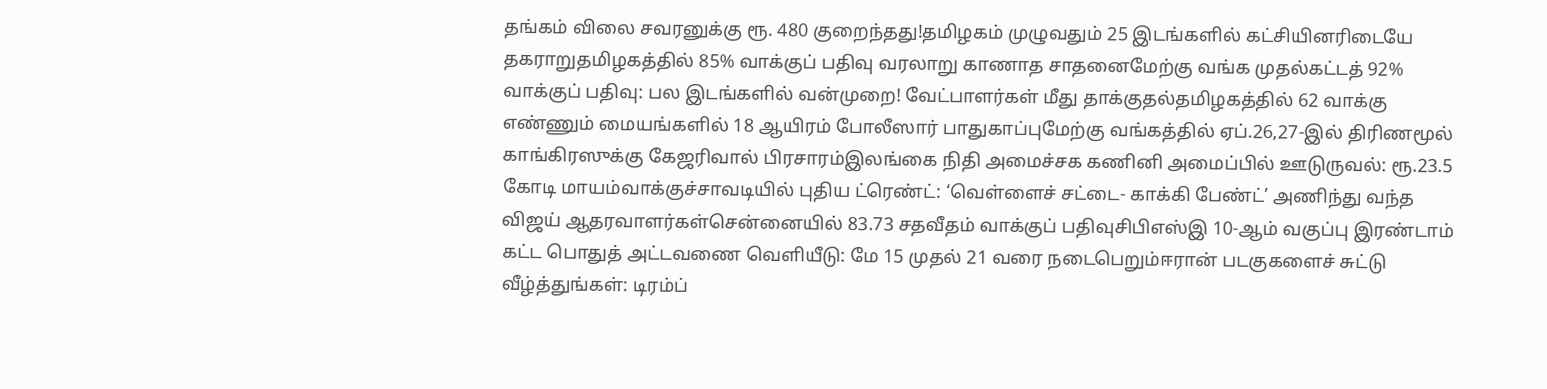தங்கம் விலை சவரனுக்கு ரூ. 480 குறைந்தது!தமிழகம் முழுவதும் 25 இடங்களில் கட்சியினரிடையே தகராறுதமிழகத்தில் 85% வாக்குப் பதிவு வரலாறு காணாத சாதனைமேற்கு வங்க முதல்கட்டத் 92% வாக்குப் பதிவு: பல இடங்களில் வன்முறை! வேட்பாளர்கள் மீது தாக்குதல்தமிழகத்தில் 62 வாக்கு எண்ணும் மையங்களில் 18 ஆயிரம் போலீஸார் பாதுகாப்புமேற்கு வங்கத்தில் ஏப்.26,27-இல் திரிணமூல் காங்கிரஸுக்கு கேஜரிவால் பிரசாரம்இலங்கை நிதி அமைச்சக கணினி அமைப்பில் ஊடுருவல்: ரூ.23.5 கோடி மாயம்வாக்குச்சாவடியில் புதிய ட்ரெண்ட்: ‘வெள்ளைச் சட்டை- காக்கி பேண்ட்’ அணிந்து வந்த விஜய் ஆதரவாளர்கள்சென்னையில் 83.73 சதவீதம் வாக்குப் பதிவுசிபிஎஸ்இ 10-ஆம் வகுப்பு இரண்டாம் கட்ட பொதுத் அட்டவணை வெளியீடு: மே 15 முதல் 21 வரை நடைபெறும்ஈரான் படகுகளைச் சுட்டு வீழ்த்துங்கள்: டிரம்ப்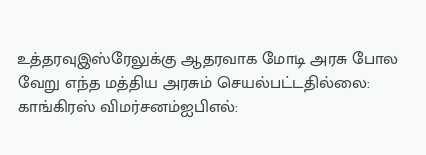உத்தரவுஇஸ்ரேலுக்கு ஆதரவாக மோடி அரசு போல வேறு எந்த மத்திய அரசும் செயல்பட்டதில்லை: காங்கிரஸ் விமர்சனம்ஐபிஎல்: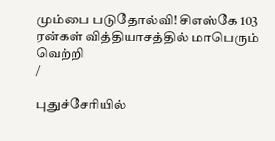மும்பை படுதோல்வி! சிஎஸ்கே 103 ரன்கள் வித்தியாசத்தில் மாபெரும் வெற்றி
/

புதுச்சேரியில்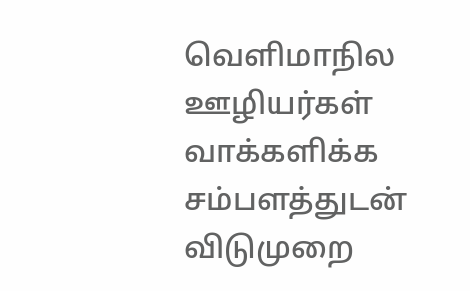வெளிமாநில ஊழியர்கள் வாக்களிக்க சம்பளத்துடன் விடுமுறை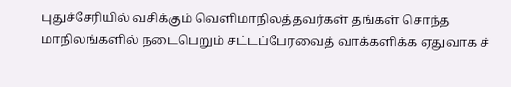புதுச்சேரியில் வசிக்கும் வெளிமாநிலத்தவர்கள் தங்கள் சொந்த மாநிலங்களில் நடைபெறும் சட்டப்பேரவைத் வாக்களிக்க ஏதுவாக ச்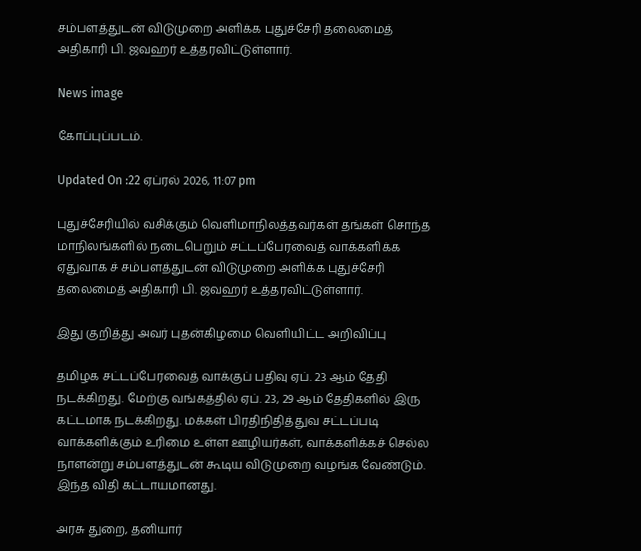சம்பளத்துடன் விடுமுறை அளிக்க புதுச்சேரி தலைமைத் அதிகாரி பி. ஜவஹர் உத்தரவிட்டுள்ளார்.

News image

கோப்புப்படம்.

Updated On :22 ஏப்ரல் 2026, 11:07 pm

புதுச்சேரியில் வசிக்கும் வெளிமாநிலத்தவர்கள் தங்கள் சொந்த மாநிலங்களில் நடைபெறும் சட்டப்பேரவைத் வாக்களிக்க ஏதுவாக ச் சம்பளத்துடன் விடுமுறை அளிக்க புதுச்சேரி தலைமைத் அதிகாரி பி. ஜவஹர் உத்தரவிட்டுள்ளார்.

இது குறித்து அவர் புதன்கிழமை வெளியிட்ட அறிவிப்பு

தமிழக சட்டப்பேரவைத் வாக்குப் பதிவு ஏப். 23 ஆம் தேதி நடக்கிறது. மேற்கு வங்கத்தில் ஏப். 23, 29 ஆம் தேதிகளில் இரு கட்டமாக நடக்கிறது. மக்கள் பிரதிநிதித்துவ சட்டப்படி வாக்களிக்கும் உரிமை உள்ள ஊழியர்கள், வாக்களிக்கச் செல்ல நாளன்று சம்பளத்துடன் கூடிய விடுமுறை வழங்க வேண்டும். இந்த விதி கட்டாயமானது.

அரசு துறை, தனியார்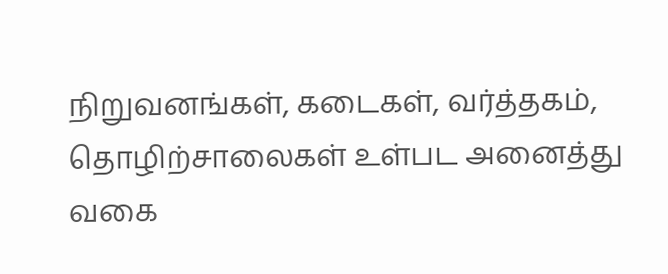நிறுவனங்கள், கடைகள், வர்த்தகம், தொழிற்சாலைகள் உள்பட அனைத்து வகை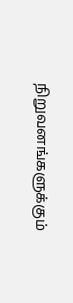நிறுவனங்களுக்கும்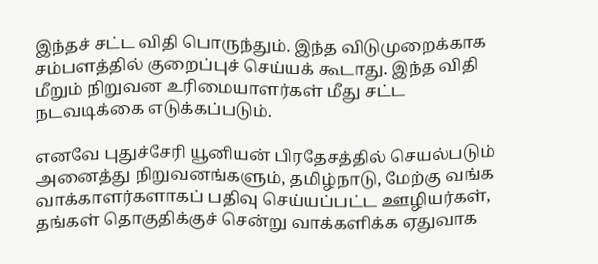இந்தச் சட்ட விதி பொருந்தும். இந்த விடுமுறைக்காக சம்பளத்தில் குறைப்புச் செய்யக் கூடாது. இந்த விதி மீறும் நிறுவன உரிமையாளர்கள் மீது சட்ட நடவடிக்கை எடுக்கப்படும்.

எனவே புதுச்சேரி யூனியன் பிரதேசத்தில் செயல்படும் அனைத்து நிறுவனங்களும், தமிழ்நாடு, மேற்கு வங்க வாக்காளர்களாகப் பதிவு செய்யப்பட்ட ஊழியர்கள், தங்கள் தொகுதிக்குச் சென்று வாக்களிக்க ஏதுவாக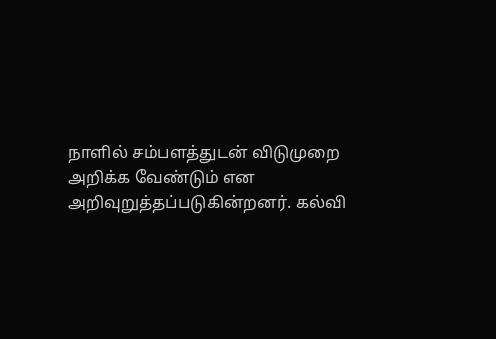நாளில் சம்பளத்துடன் விடுமுறை அறிக்க வேண்டும் என அறிவுறுத்தப்படுகின்றனர். கல்வி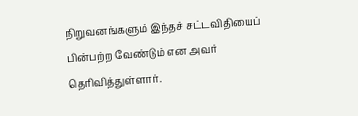நிறுவனங்களும் இந்தச் சட்டவிதியைப் பின்பற்ற வேண்டும் என அவர் தெரிவித்துள்ளார்.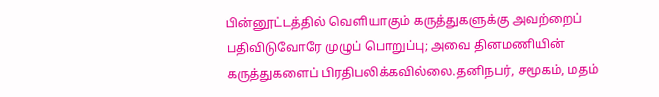பின்னூட்டத்தில் வெளியாகும் கருத்துகளுக்கு அவற்றைப் பதிவிடுவோரே முழுப் பொறுப்பு; அவை தினமணியின் கருத்துகளைப் பிரதிபலிக்கவில்லை.தனிநபர், சமூகம், மதம்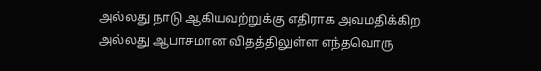அல்லது நாடு ஆகியவற்றுக்கு எதிராக அவமதிக்கிற அல்லது ஆபாசமான விதத்திலுள்ள எந்தவொரு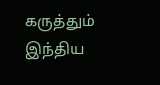கருத்தும் இந்திய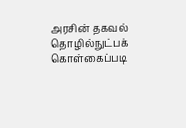அரசின் தகவல் தொழில்நுட்பக் கொள்கைப்படி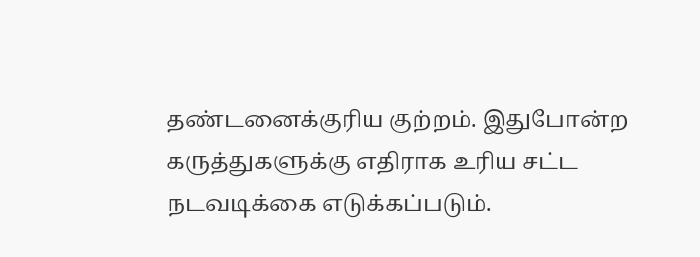தண்டனைக்குரிய குற்றம். இதுபோன்ற கருத்துகளுக்கு எதிராக உரிய சட்ட நடவடிக்கை எடுக்கப்படும்.